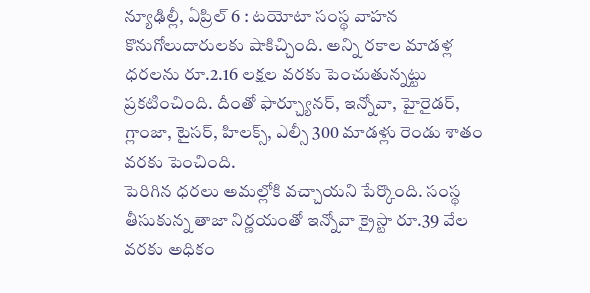న్యూఢిల్లీ, ఏప్రిల్ 6 : టయోటా సంస్థ వాహన కొనుగోలుదారులకు షాకిచ్చింది. అన్ని రకాల మాడళ్ల ధరలను రూ.2.16 లక్షల వరకు పెంచుతున్నట్టు ప్రకటించింది. దీంతో ఫార్చ్యూనర్, ఇన్నోవా, హైరైడర్, గ్లాంజా, టైసర్, హిలక్స్, ఎల్సీ 300 మాడళ్లు రెండు శాతం వరకు పెంచింది.
పెరిగిన ధరలు అమల్లోకి వచ్చాయని పేర్కొంది. సంస్థ తీసుకున్న తాజా నిర్ణయంతో ఇన్నోవా క్రైస్టా రూ.39 వేల వరకు అధికం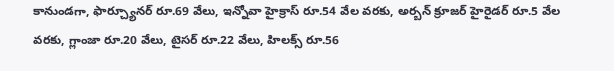కానుండగా, ఫార్చ్యూనర్ రూ.69 వేలు, ఇన్నోవా హైక్రాస్ రూ.54 వేల వరకు, అర్బన్ క్రూజర్ హైరైడర్ రూ.5 వేల వరకు, గ్లాంజా రూ.20 వేలు, టైసర్ రూ.22 వేలు, హిలక్స్ రూ.56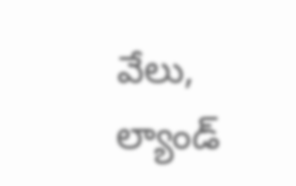వేలు, ల్యాండ్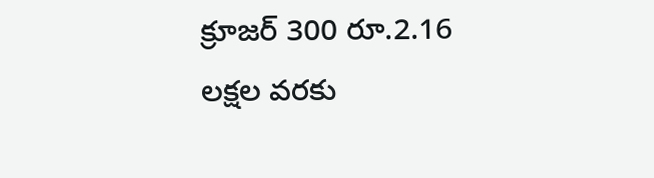క్రూజర్ 300 రూ.2.16 లక్షల వరకు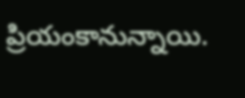ప్రియంకానున్నాయి.